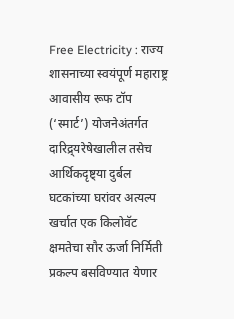Free Electricity : राज्य शासनाच्या स्वयंपूर्ण महाराष्ट्र आवासीय रूफ टॉप (‘स्मार्ट’) योजनेअंतर्गत दारिद्र्यरेषेखालील तसेच आर्थिकदृष्ट्या दुर्बल घटकांच्या घरांवर अत्यल्प खर्चात एक किलोवॅट क्षमतेचा सौर ऊर्जा निर्मिती प्रकल्प बसविण्यात येणार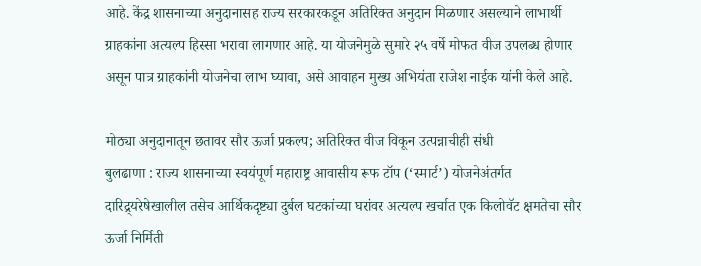आहे. केंद्र शासनाच्या अनुदानासह राज्य सरकारकडून अतिरिक्त अनुदान मिळणार असल्याने लाभार्थी ग्राहकांना अत्यल्प हिस्सा भरावा लागणार आहे. या योजनेमुळे सुमारे २५ वर्षे मोफत वीज उपलब्ध होणार असून पात्र ग्राहकांनी योजनेचा लाभ घ्यावा, असे आवाहन मुख्य अभियंता राजेश नाईक यांनी केले आहे.

मोठ्या अनुदानातून छतावर सौर ऊर्जा प्रकल्प; अतिरिक्त वीज विकून उत्पन्नाचीही संधी
बुलढाणा : राज्य शासनाच्या स्वयंपूर्ण महाराष्ट्र आवासीय रूफ टॉप (‘स्मार्ट’) योजनेअंतर्गत दारिद्र्यरेषेखालील तसेच आर्थिकदृष्ट्या दुर्बल घटकांच्या घरांवर अत्यल्प खर्चात एक किलोवॅट क्षमतेचा सौर ऊर्जा निर्मिती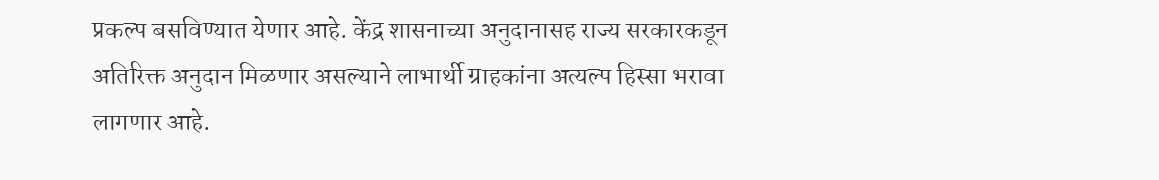प्रकल्प बसविण्यात येणार आहे. केंद्र शासनाच्या अनुदानासह राज्य सरकारकडून अतिरिक्त अनुदान मिळणार असल्याने लाभार्थी ग्राहकांना अत्यल्प हिस्सा भरावा लागणार आहे.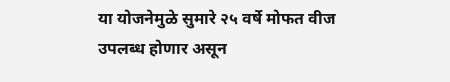या योजनेमुळे सुमारे २५ वर्षे मोफत वीज उपलब्ध होणार असून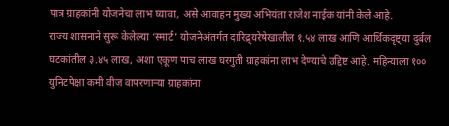पात्र ग्राहकांनी योजनेचा लाभ घ्यावा, असे आवाहन मुख्य अभियंता राजेश नाईक यांनी केले आहे.
राज्य शासनाने सुरू केलेल्या ‘स्मार्ट’ योजनेअंतर्गत दारिद्र्यरेषेखालील १.५४ लाख आणि आर्थिकदृष्ट्या दुर्बल घटकांतील ३.४५ लाख, अशा एकूण पाच लाख घरगुती ग्राहकांना लाभ देण्याचे उद्दिष्ट आहे. महिन्याला १०० युनिटपेक्षा कमी वीज वापरणाऱ्या ग्राहकांना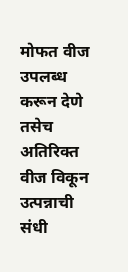मोफत वीज उपलब्ध करून देणे तसेच अतिरिक्त वीज विकून उत्पन्नाची संधी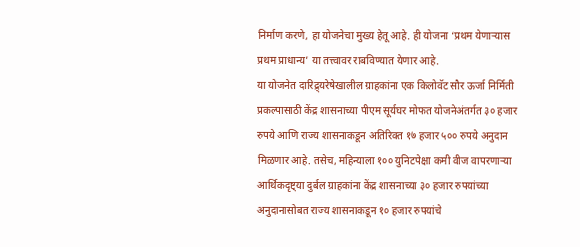निर्माण करणे, हा योजनेचा मुख्य हेतू आहे. ही योजना ‘प्रथम येणाऱ्यास प्रथम प्राधान्य’ या तत्त्वावर राबविण्यात येणार आहे.
या योजनेत दारिद्र्यरेषेखालील ग्राहकांना एक किलोवॅट सौर ऊर्जा निर्मिती प्रकल्पासाठी केंद्र शासनाच्या पीएम सूर्यघर मोफत योजनेअंतर्गत ३० हजार रुपये आणि राज्य शासनाकडून अतिरिक्त १७ हजार ५०० रुपये अनुदान मिळणार आहे. तसेच, महिन्याला १०० युनिटपेक्षा कमी वीज वापरणाऱ्या आर्थिकदृष्ट्या दुर्बल ग्राहकांना केंद्र शासनाच्या ३० हजार रुपयांच्या अनुदानासोबत राज्य शासनाकडून १० हजार रुपयांचे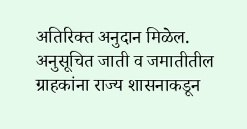अतिरिक्त अनुदान मिळेल. अनुसूचित जाती व जमातीतील ग्राहकांना राज्य शासनाकडून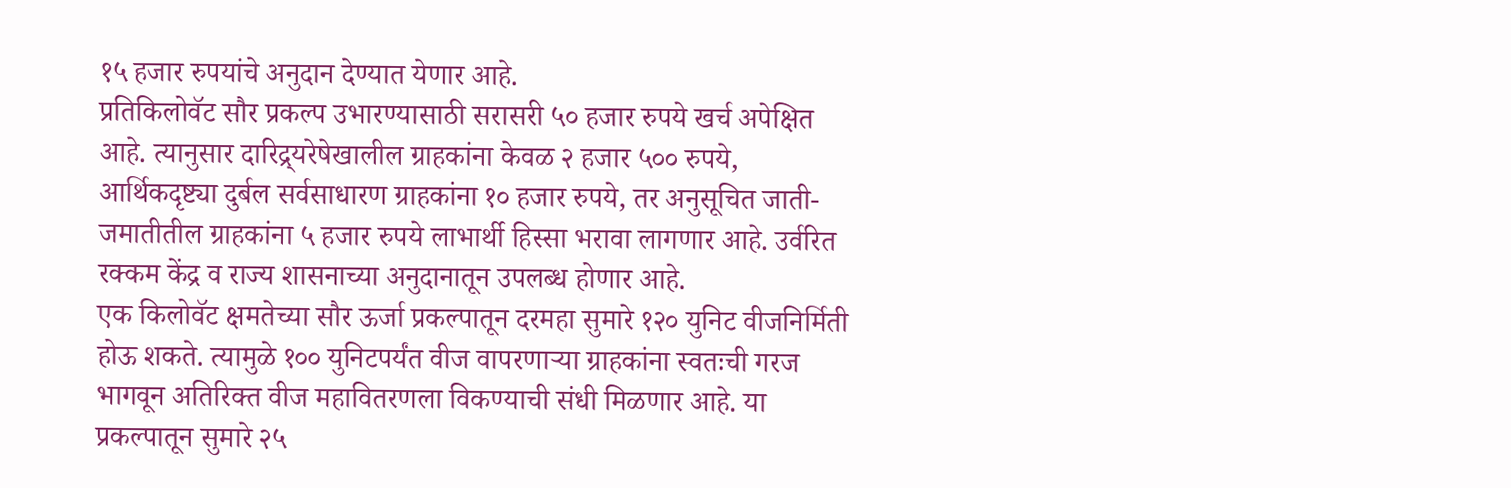१५ हजार रुपयांचे अनुदान देण्यात येणार आहे.
प्रतिकिलोवॅट सौर प्रकल्प उभारण्यासाठी सरासरी ५० हजार रुपये खर्च अपेक्षित आहे. त्यानुसार दारिद्र्यरेषेखालील ग्राहकांना केवळ २ हजार ५०० रुपये, आर्थिकदृष्ट्या दुर्बल सर्वसाधारण ग्राहकांना १० हजार रुपये, तर अनुसूचित जाती-जमातीतील ग्राहकांना ५ हजार रुपये लाभार्थी हिस्सा भरावा लागणार आहे. उर्वरित रक्कम केंद्र व राज्य शासनाच्या अनुदानातून उपलब्ध होणार आहे.
एक किलोवॅट क्षमतेच्या सौर ऊर्जा प्रकल्पातून दरमहा सुमारे १२० युनिट वीजनिर्मिती होऊ शकते. त्यामुळे १०० युनिटपर्यंत वीज वापरणाऱ्या ग्राहकांना स्वतःची गरज भागवून अतिरिक्त वीज महावितरणला विकण्याची संधी मिळणार आहे. या प्रकल्पातून सुमारे २५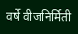वर्षे वीजनिर्मिती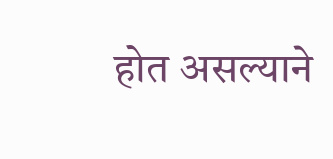होत असल्याने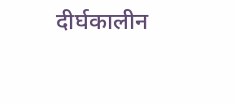दीर्घकालीन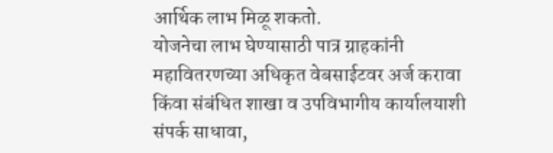आर्थिक लाभ मिळू शकतो.
योजनेचा लाभ घेण्यासाठी पात्र ग्राहकांनी महावितरणच्या अधिकृत वेबसाईटवर अर्ज करावा किंवा संबंधित शाखा व उपविभागीय कार्यालयाशी संपर्क साधावा,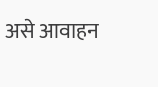असे आवाहन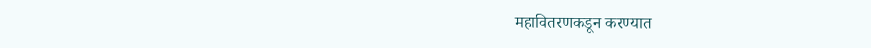महावितरणकडून करण्यात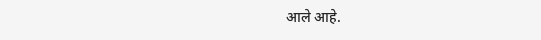आले आहे.